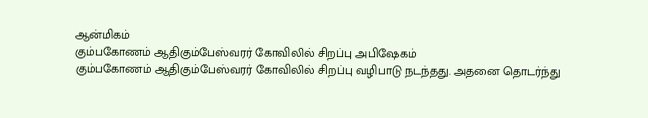ஆன்மிகம்
கும்பகோணம் ஆதிகும்பேஸ்வரர் கோவிலில் சிறப்பு அபிஷேகம்
கும்பகோணம் ஆதிகும்பேஸ்வரர் கோவிலில் சிறப்பு வழிபாடு நடந்தது. அதனை தொடர்ந்து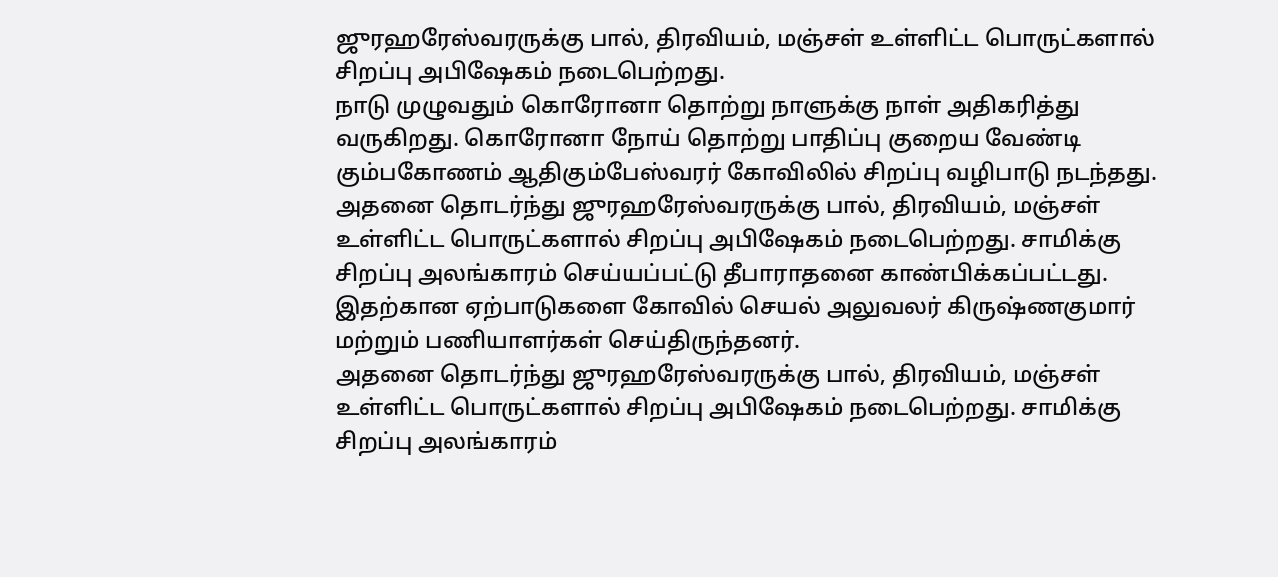ஜுரஹரேஸ்வரருக்கு பால், திரவியம், மஞ்சள் உள்ளிட்ட பொருட்களால் சிறப்பு அபிஷேகம் நடைபெற்றது.
நாடு முழுவதும் கொரோனா தொற்று நாளுக்கு நாள் அதிகரித்து வருகிறது. கொரோனா நோய் தொற்று பாதிப்பு குறைய வேண்டி கும்பகோணம் ஆதிகும்பேஸ்வரர் கோவிலில் சிறப்பு வழிபாடு நடந்தது.
அதனை தொடர்ந்து ஜுரஹரேஸ்வரருக்கு பால், திரவியம், மஞ்சள் உள்ளிட்ட பொருட்களால் சிறப்பு அபிஷேகம் நடைபெற்றது. சாமிக்கு சிறப்பு அலங்காரம் செய்யப்பட்டு தீபாராதனை காண்பிக்கப்பட்டது. இதற்கான ஏற்பாடுகளை கோவில் செயல் அலுவலர் கிருஷ்ணகுமார் மற்றும் பணியாளர்கள் செய்திருந்தனர்.
அதனை தொடர்ந்து ஜுரஹரேஸ்வரருக்கு பால், திரவியம், மஞ்சள் உள்ளிட்ட பொருட்களால் சிறப்பு அபிஷேகம் நடைபெற்றது. சாமிக்கு சிறப்பு அலங்காரம்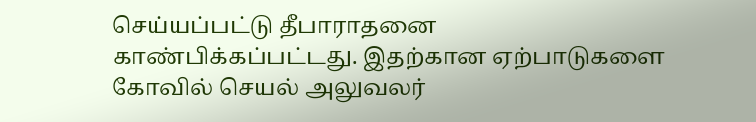செய்யப்பட்டு தீபாராதனை காண்பிக்கப்பட்டது. இதற்கான ஏற்பாடுகளை கோவில் செயல் அலுவலர்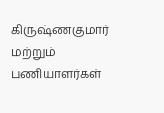கிருஷ்ணகுமார் மற்றும் பணியாளர்கள்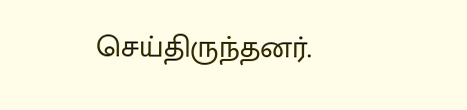செய்திருந்தனர்.